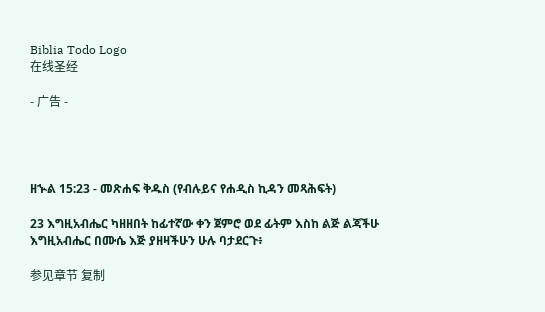Biblia Todo Logo
在线圣经

- 广告 -




ዘኍል 15:23 - መጽሐፍ ቅዱስ (የብሉይና የሐዲስ ኪዳን መጻሕፍት)

23 እግዚአብሔር ካዘዘበት ከፊተኛው ቀን ጀምሮ ወደ ፊትም እስከ ልጅ ልጃችሁ እግዚአብሔር በሙሴ እጅ ያዘዛችሁን ሁሉ ባታደርጉ፥

参见章节 复制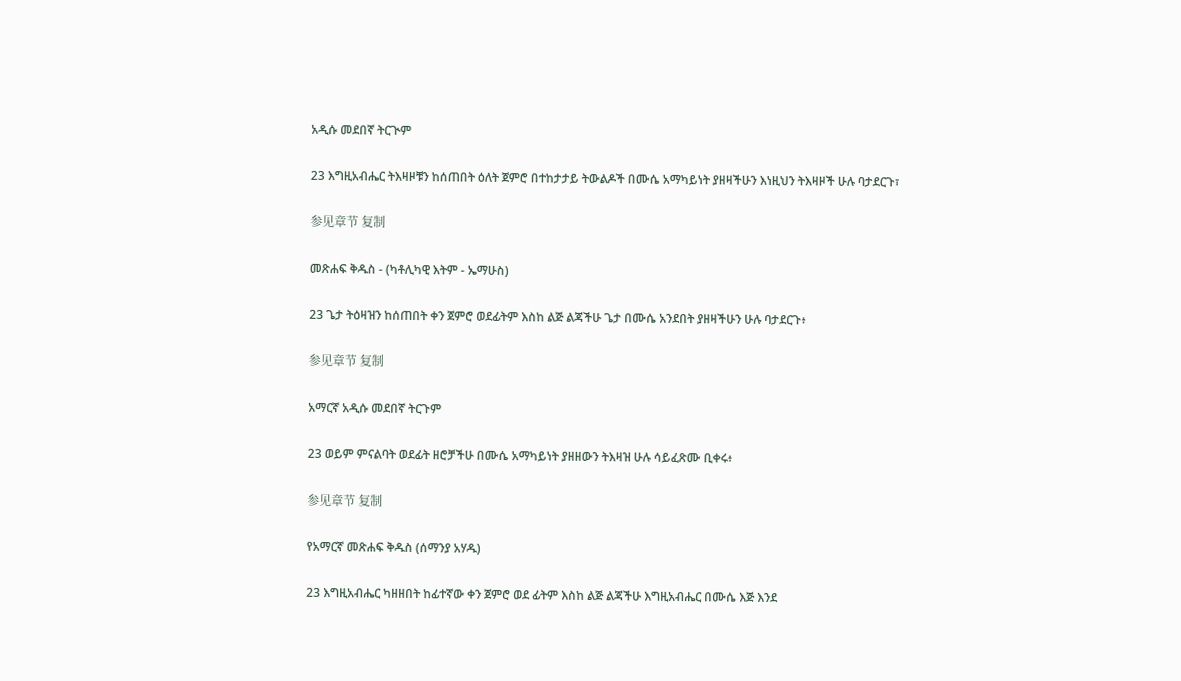አዲሱ መደበኛ ትርጒም

23 እግዚአብሔር ትእዛዞቹን ከሰጠበት ዕለት ጀምሮ በተከታታይ ትውልዶች በሙሴ አማካይነት ያዘዛችሁን እነዚህን ትእዛዞች ሁሉ ባታደርጉ፣

参见章节 复制

መጽሐፍ ቅዱስ - (ካቶሊካዊ እትም - ኤማሁስ)

23 ጌታ ትዕዛዝን ከሰጠበት ቀን ጀምሮ ወደፊትም እስከ ልጅ ልጃችሁ ጌታ በሙሴ አንደበት ያዘዛችሁን ሁሉ ባታደርጉ፥

参见章节 复制

አማርኛ አዲሱ መደበኛ ትርጉም

23 ወይም ምናልባት ወደፊት ዘሮቻችሁ በሙሴ አማካይነት ያዘዘውን ትእዛዝ ሁሉ ሳይፈጽሙ ቢቀሩ፥

参见章节 复制

የአማርኛ መጽሐፍ ቅዱስ (ሰማንያ አሃዱ)

23 እግዚአብሔር ካዘዘበት ከፊተኛው ቀን ጀምሮ ወደ ፊትም እስከ ልጅ ልጃችሁ እግዚአብሔር በሙሴ እጅ እንደ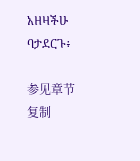አዘዛችሁ ባታደርጉ፥

参见章节 复制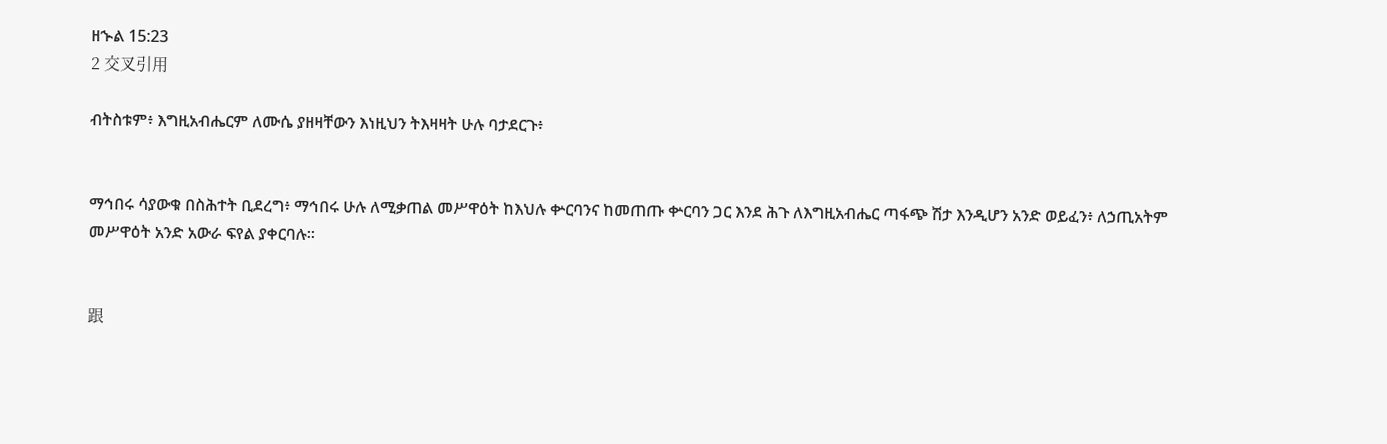ዘኍል 15:23
2 交叉引用

ብትስቱም፥ እግዚአብሔርም ለሙሴ ያዘዛቸውን እነዚህን ትእዛዛት ሁሉ ባታደርጉ፥


ማኅበሩ ሳያውቁ በስሕተት ቢደረግ፥ ማኅበሩ ሁሉ ለሚቃጠል መሥዋዕት ከእህሉ ቍርባንና ከመጠጡ ቍርባን ጋር እንደ ሕጉ ለእግዚአብሔር ጣፋጭ ሽታ እንዲሆን አንድ ወይፈን፥ ለኃጢአትም መሥዋዕት አንድ አውራ ፍየል ያቀርባሉ።


跟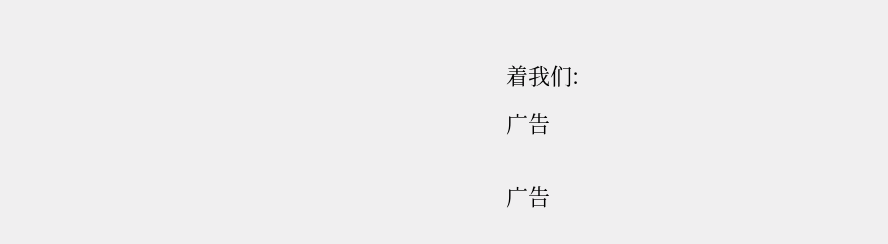着我们:

广告


广告